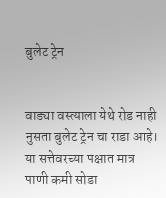बुलेट ट्रेन


वाड्या वस्त्याला येथे रोड नाही
नुसता बुलेट ट्रेन चा राडा आहे।
या सत्तेवरच्या पक्षात मात्र
पाणी कमी सोडा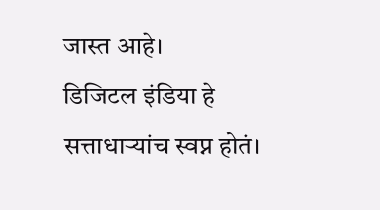जास्त आहे।
डिजिटल इंडिया हे
सत्ताधाऱ्यांच स्वप्न होतं।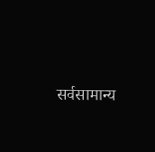सर्वसामान्य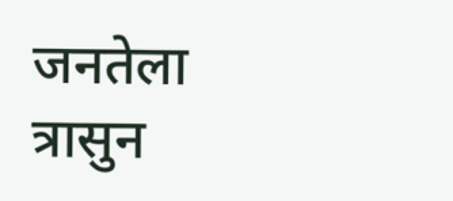जनतेला
त्रासुन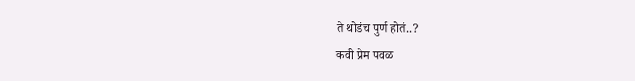ते थोडंच पुर्ण होतं..?
कवी प्रेम पवळ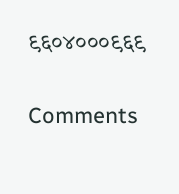९६०४०००९६९

Comments